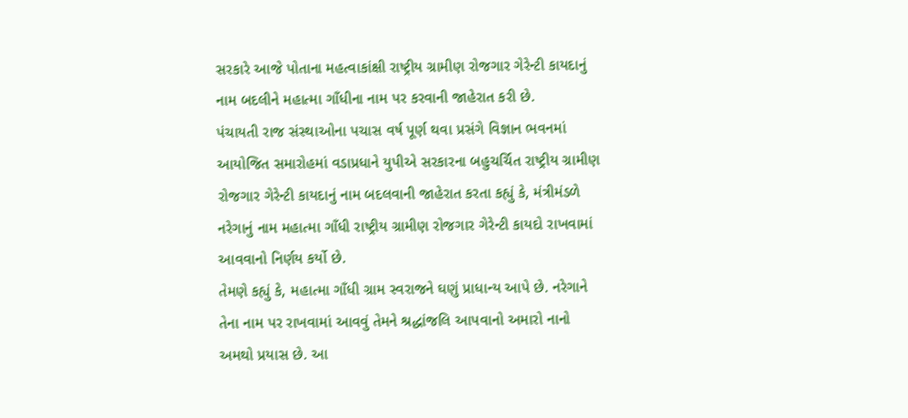સરકારે આજે પોતાના મહત્વાકાંક્ષી રાષ્ટ્રીય ગ્રામીણ રોજગાર ગેરેન્ટી કાયદાનું નામ બદલીને મહાત્મા ગાઁધીના નામ પર કરવાની જાહેરાત કરી છે.
પંચાયતી રાજ સંસ્થાઓના પચાસ વર્ષ પૂર્ણ થવા પ્રસંગે વિજ્ઞાન ભવનમાં આયોજિત સમારોહમાં વડાપ્રધાને યુપીએ સરકારના બહુચર્ચિત રાષ્ટ્રીય ગ્રામીણ રોજગાર ગેરેન્ટી કાયદાનું નામ બદલવાની જાહેરાત કરતા કહ્યું કે, મંત્રીમંડળે નરેગાનું નામ મહાત્મા ગાઁધી રાષ્ટ્રીય ગ્રામીણ રોજગાર ગેરેન્ટી કાયદો રાખવામાં આવવાનો નિર્ણય કર્યો છે.
તેમણે કહ્યું કે, મહાત્મા ગાઁધી ગ્રામ સ્વરાજને ઘણું પ્રાધાન્ય આપે છે. નરેગાને તેના નામ પર રાખવામાં આવવું તેમને શ્રદ્ધાંજલિ આપવાનો અમારો નાનો અમથો પ્રયાસ છે. આ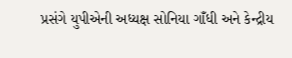પ્રસંગે યુપીએની અધ્યક્ષ સોનિયા ગાઁધી અને કેન્દ્રીય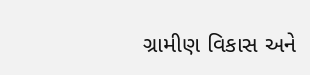ગ્રામીણ વિકાસ અને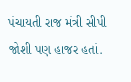પંચાયતી રાજ મંત્રી સીપી જોશી પણ હાજર હતાં.